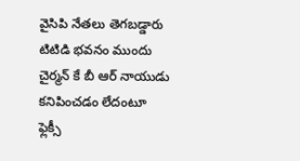వైసిపి నేతలు తెగబడ్డారు టిటిడి భవనం ముందు చైర్మన్ కే బీ ఆర్ నాయుడు కనిపించడం లేదంటూ ఫ్లెక్సీ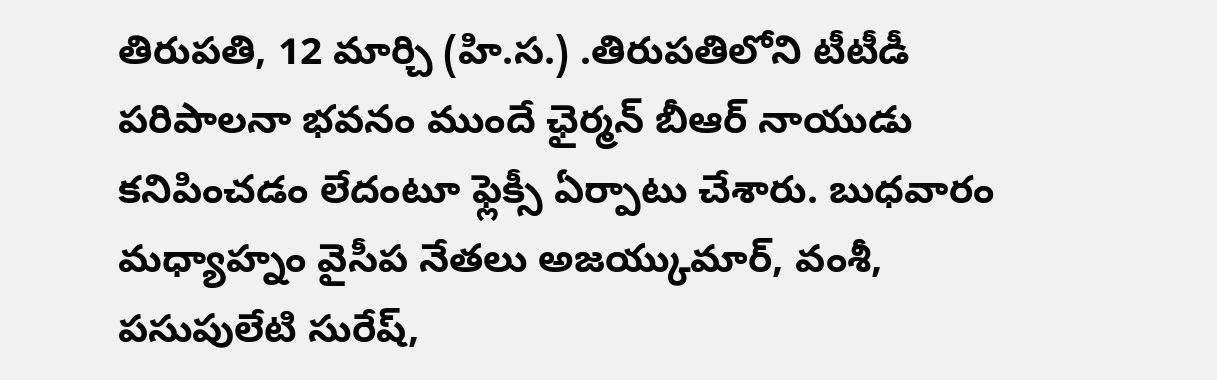తిరుపతి, 12 మార్చి (హి.స.) .తిరుపతిలోని టీటీడీ పరిపాలనా భవనం ముందే ఛైర్మన్ బీఆర్ నాయుడు కనిపించడం లేదంటూ ఫ్లెక్సీ ఏర్పాటు చేశారు. బుధవారం మధ్యాహ్నం వైసీప నేతలు అజయ్కుమార్, వంశీ, పసుపులేటి సురేష్,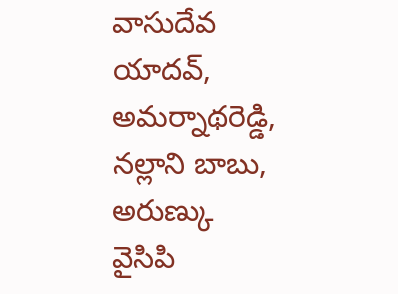వాసుదేవ యాదవ్, అమర్నాథరెడ్డి, నల్లాని బాబు, అరుణ్కు
వైసిపి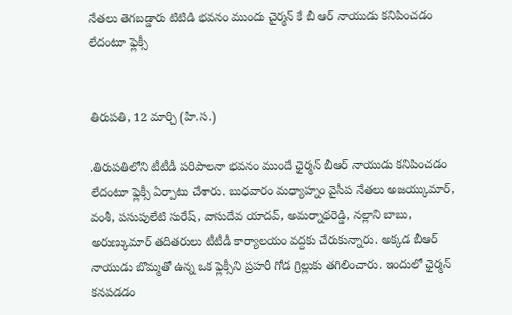నేతలు తెగబడ్డారు టిటిడి భవనం ముందు చైర్మన్ కే బీ ఆర్ నాయుడు కనిపించడం లేదంటూ ఫ్లెక్సీ


తిరుపతి, 12 మార్చి (హి.స.)

.తిరుపతిలోని టీటీడీ పరిపాలనా భవనం ముందే ఛైర్మన్ బీఆర్ నాయుడు కనిపించడం లేదంటూ ఫ్లెక్సీ ఏర్పాటు చేశారు. బుధవారం మధ్యాహ్నం వైసీప నేతలు అజయ్కుమార్, వంశీ, పసుపులేటి సురేష్, వాసుదేవ యాదవ్, అమర్నాథరెడ్డి, నల్లాని బాబు, అరుణ్కుమార్ తదితరులు టీటీడీ కార్యాలయం వద్దకు చేరుకున్నారు. అక్కడ బీఆర్ నాయుడు బొమ్మతో ఉన్న ఒక ఫ్లెక్సీని ప్రహరీ గోడ గ్రిల్లుకు తగిలించారు. ఇందులో ఛైర్మన్ కనపడడం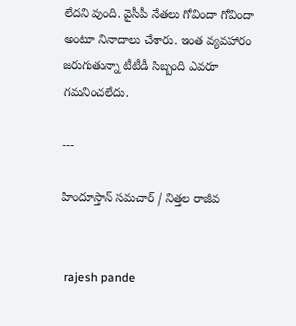లేదని వుంది. వైసీపీ నేతలు గోవిందా గోవిందా అంటూ నినాదాలు చేశారు. ఇంత వ్యవహారం జరుగుతున్నా టీటీడీ సిబ్బంది ఎవరూ గమనించలేదు.

---

హిందూస్తాన్ సమచార్ / నిత్తల రాజీవ


 rajesh pande